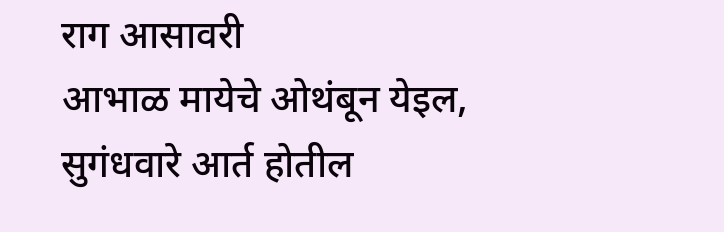राग आसावरी
आभाळ मायेचे ओथंबून येइल, सुगंधवारे आर्त होतील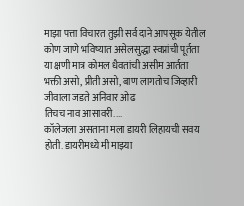माझा पत्ता विचारत तुझी सर्व दाने आपसूक येतील
कोण जाणे भविष्यात असेलसुद्धा स्वप्नांची पूर्तता
या क्षणी मात्र कोमल धैवतांची असीम आर्तता
भक्ती असो, प्रीती असो, बाण लागतोच जिव्हारी
जीवाला जडते अनिवार ओढ
तिचच नाव आसावरी....
कॉलेजला असताना मला डायरी लिहायची सवय होती. डायरीमध्ये मी माझ्या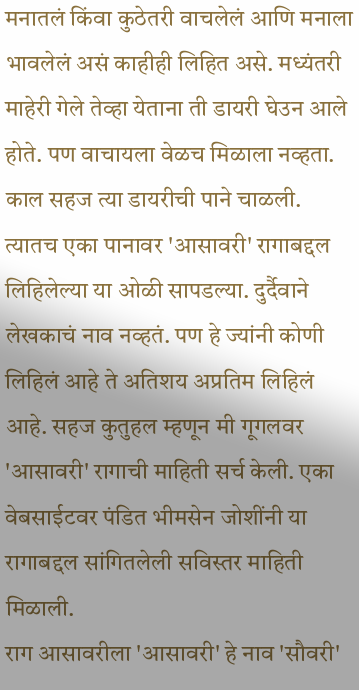मनातलं किंवा कुठेतरी वाचलेलं आणि मनाला भावलेलं असं काहीही लिहित असे. मध्यंतरी माहेरी गेले तेव्हा येताना ती डायरी घेउन आले होते. पण वाचायला वेळच मिळाला नव्हता. काल सहज त्या डायरीची पाने चाळली. त्यातच एका पानावर 'आसावरी' रागाबद्दल लिहिलेल्या या ओळी सापडल्या. दुर्दैवाने लेखकाचं नाव नव्हतं. पण हे ज्यांनी कोणी लिहिलं आहे ते अतिशय अप्रतिम लिहिलं आहे. सहज कुतुहल म्हणून मी गूगलवर 'आसावरी' रागाची माहिती सर्च केली. एका वेबसाईटवर पंडित भीमसेन जोशींनी या रागाबद्दल सांगितलेली सविस्तर माहिती मिळाली.
राग आसावरीला 'आसावरी' हे नाव 'सौवरी'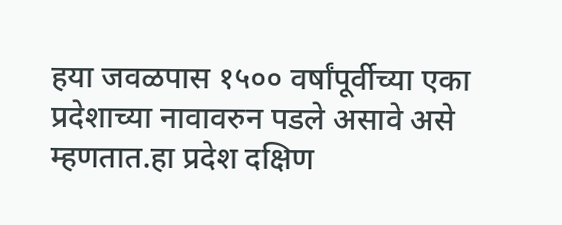हया जवळपास १५०० वर्षांपूर्वीच्या एका प्रदेशाच्या नावावरुन पडले असावे असे म्हणतात.हा प्रदेश दक्षिण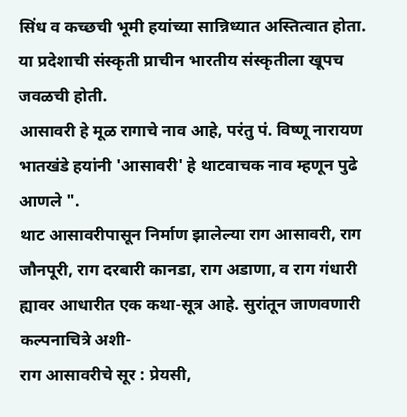सिंध व कच्छची भूमी हयांच्या सान्निध्यात अस्तित्वात होता. या प्रदेशाची संस्कृती प्राचीन भारतीय संस्कृतीला खूपच जवळची होती.
आसावरी हे मूळ रागाचे नाव आहे, परंतु पं. विष्णू नारायण भातखंडे हयांनी 'आसावरी' हे थाटवाचक नाव म्हणून पुढे आणले ".
थाट आसावरीपासून निर्माण झालेल्या राग आसावरी, राग जौनपूरी, राग दरबारी कानडा, राग अडाणा, व राग गंधारी ह्यावर आधारीत एक कथा-सूत्र आहे. सुरांतून जाणवणारी कल्पनाचित्रे अशी-
राग आसावरीचे सूर : प्रेयसी,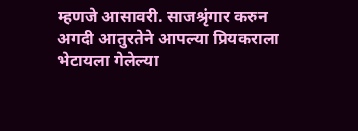म्हणजे आसावरी. साजश्रृंगार करुन अगदी आतुरतेने आपल्या प्रियकराला भेटायला गेलेल्या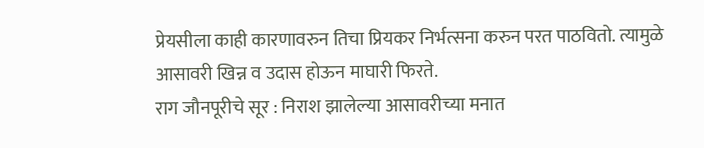प्रेयसीला काही कारणावरुन तिचा प्रियकर निर्भत्सना करुन परत पाठवितो. त्यामुळे आसावरी खिन्न व उदास होऊन माघारी फिरते.
राग जौनपूरीचे सूर : निराश झालेल्या आसावरीच्या मनात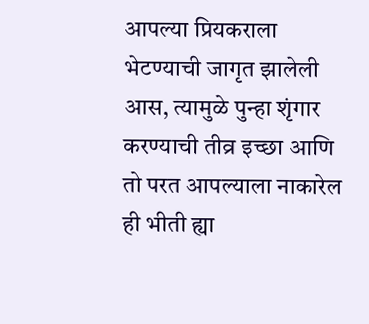आपल्या प्रियकराला भेटण्याची जागृत झालेली आस, त्यामुळे पुन्हा शृंगार करण्याची तीव्र इच्छा आणि तो परत आपल्याला नाकारेल ही भीती ह्या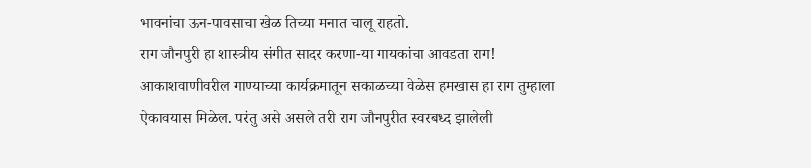भावनांचा ऊन-पावसाचा खेळ तिच्या मनात चालू राहतो.
राग जौनपुरी हा शास्त्रीय संगीत सादर करणा-या गायकांचा आवडता राग! आकाशवाणीवरील गाण्याच्या कार्यक्रमातून सकाळच्या वेळेस हमखास हा राग तुम्हाला ऐकावयास मिळेल. परंतु असे असले तरी राग जौनपुरीत स्वरबध्द झालेली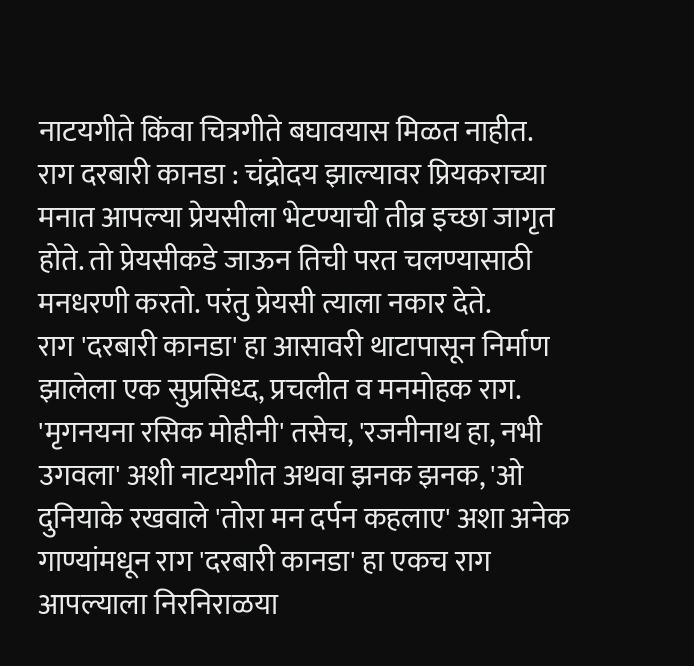नाटयगीते किंवा चित्रगीते बघावयास मिळत नाहीत.
राग दरबारी कानडा : चंद्रोदय झाल्यावर प्रियकराच्या मनात आपल्या प्रेयसीला भेटण्याची तीव्र इच्छा जागृत होते. तो प्रेयसीकडे जाऊन तिची परत चलण्यासाठी मनधरणी करतो. परंतु प्रेयसी त्याला नकार देते.
राग 'दरबारी कानडा' हा आसावरी थाटापासून निर्माण झालेला एक सुप्रसिध्द, प्रचलीत व मनमोहक राग. 'मृगनयना रसिक मोहीनी' तसेच, 'रजनीनाथ हा, नभी उगवला' अशी नाटयगीत अथवा झनक झनक, 'ओ दुनियाके रखवाले 'तोरा मन दर्पन कहलाए' अशा अनेक गाण्यांमधून राग 'दरबारी कानडा' हा एकच राग आपल्याला निरनिराळया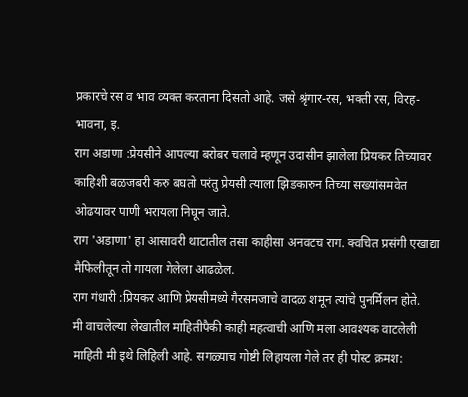प्रकारचे रस व भाव व्यक्त करताना दिसतो आहे. जसे श्रृंगार-रस, भक्ती रस, विरह-भावना, इ.
राग अडाणा :प्रेयसीने आपल्या बरोबर चलावे म्हणून उदासीन झालेला प्रियकर तिच्यावर काहिशी बळजबरी करु बघतो परंतु प्रेयसी त्याला झिडकारुन तिच्या सख्यांसमवेत ओढयावर पाणी भरायला निघून जाते.
राग 'अडाणा' हा आसावरी थाटातील तसा काहीसा अनवटच राग. क्वचित प्रसंगी एखाद्या मैफिलीतून तो गायला गेलेला आढळेल.
राग गंधारी :प्रियकर आणि प्रेयसीमध्ये गैरसमजाचे वादळ शमून त्यांचे पुनर्मिलन होते.
मी वाचलेल्या लेखातील माहितीपैकी काही महत्वाची आणि मला आवश्यक वाटलेली माहिती मी इथे लिहिली आहे. सगळ्याच गोष्टी लिहायला गेले तर ही पोस्ट क्रमश: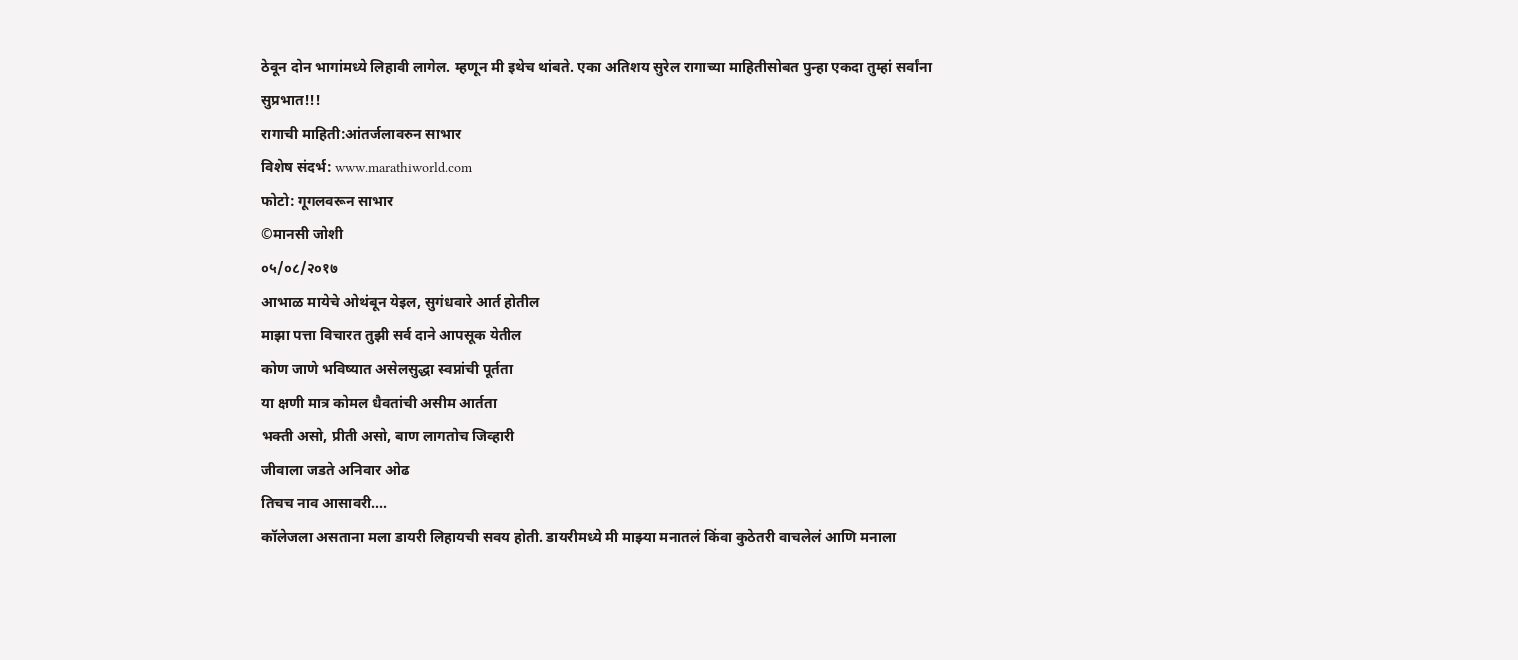ठेवून दोन भागांमध्ये लिहावी लागेल. म्हणून मी इथेच थांबते. एका अतिशय सुरेल रागाच्या माहितीसोबत पुन्हा एकदा तुम्हां सर्वांना सुप्रभात!!!
रागाची माहिती:आंतर्जलावरुन साभार
विशेष संदर्भ: www.marathiworld.com
फोटो: गूगलवरून साभार
©मानसी जोशी
०५/०८/२०१७
आभाळ मायेचे ओथंबून येइल, सुगंधवारे आर्त होतील
माझा पत्ता विचारत तुझी सर्व दाने आपसूक येतील
कोण जाणे भविष्यात असेलसुद्धा स्वप्नांची पूर्तता
या क्षणी मात्र कोमल धैवतांची असीम आर्तता
भक्ती असो, प्रीती असो, बाण लागतोच जिव्हारी
जीवाला जडते अनिवार ओढ
तिचच नाव आसावरी....
कॉलेजला असताना मला डायरी लिहायची सवय होती. डायरीमध्ये मी माझ्या मनातलं किंवा कुठेतरी वाचलेलं आणि मनाला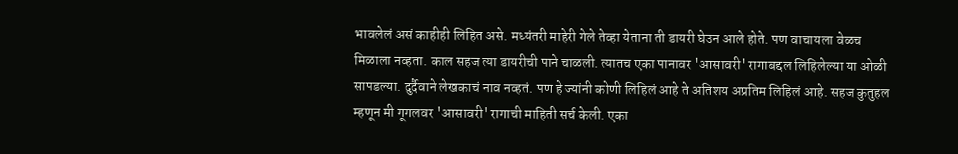भावलेलं असं काहीही लिहित असे. मध्यंतरी माहेरी गेले तेव्हा येताना ती डायरी घेउन आले होते. पण वाचायला वेळच मिळाला नव्हता. काल सहज त्या डायरीची पाने चाळली. त्यातच एका पानावर 'आसावरी' रागाबद्दल लिहिलेल्या या ओळी सापडल्या. दुर्दैवाने लेखकाचं नाव नव्हतं. पण हे ज्यांनी कोणी लिहिलं आहे ते अतिशय अप्रतिम लिहिलं आहे. सहज कुतुहल म्हणून मी गूगलवर 'आसावरी' रागाची माहिती सर्च केली. एका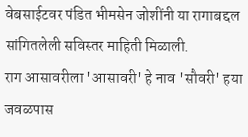वेबसाईटवर पंडित भीमसेन जोशींनी या रागाबद्दल सांगितलेली सविस्तर माहिती मिळाली.
राग आसावरीला 'आसावरी' हे नाव 'सौवरी' हया जवळपास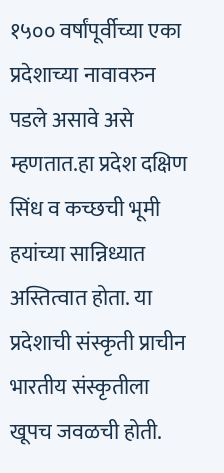१५०० वर्षांपूर्वीच्या एका प्रदेशाच्या नावावरुन पडले असावे असे म्हणतात.हा प्रदेश दक्षिण सिंध व कच्छची भूमी हयांच्या सान्निध्यात अस्तित्वात होता. या प्रदेशाची संस्कृती प्राचीन भारतीय संस्कृतीला खूपच जवळची होती.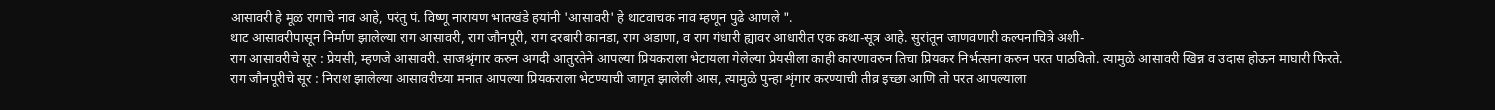आसावरी हे मूळ रागाचे नाव आहे, परंतु पं. विष्णू नारायण भातखंडे हयांनी 'आसावरी' हे थाटवाचक नाव म्हणून पुढे आणले ".
थाट आसावरीपासून निर्माण झालेल्या राग आसावरी, राग जौनपूरी, राग दरबारी कानडा, राग अडाणा, व राग गंधारी ह्यावर आधारीत एक कथा-सूत्र आहे. सुरांतून जाणवणारी कल्पनाचित्रे अशी-
राग आसावरीचे सूर : प्रेयसी, म्हणजे आसावरी. साजश्रृंगार करुन अगदी आतुरतेने आपल्या प्रियकराला भेटायला गेलेल्या प्रेयसीला काही कारणावरुन तिचा प्रियकर निर्भत्सना करुन परत पाठवितो. त्यामुळे आसावरी खिन्न व उदास होऊन माघारी फिरते.
राग जौनपूरीचे सूर : निराश झालेल्या आसावरीच्या मनात आपल्या प्रियकराला भेटण्याची जागृत झालेली आस, त्यामुळे पुन्हा शृंगार करण्याची तीव्र इच्छा आणि तो परत आपल्याला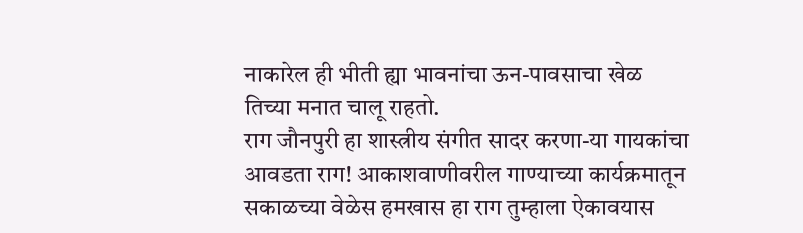नाकारेल ही भीती ह्या भावनांचा ऊन-पावसाचा खेळ तिच्या मनात चालू राहतो.
राग जौनपुरी हा शास्त्रीय संगीत सादर करणा-या गायकांचा आवडता राग! आकाशवाणीवरील गाण्याच्या कार्यक्रमातून सकाळच्या वेळेस हमखास हा राग तुम्हाला ऐकावयास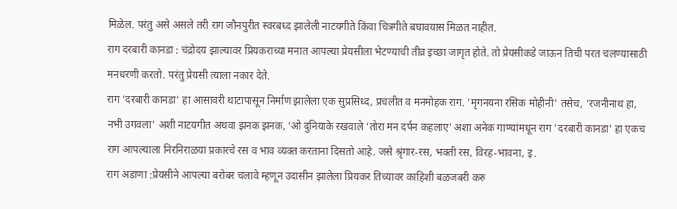मिळेल. परंतु असे असले तरी राग जौनपुरीत स्वरबध्द झालेली नाटयगीते किंवा चित्रगीते बघावयास मिळत नाहीत.
राग दरबारी कानडा : चंद्रोदय झाल्यावर प्रियकराच्या मनात आपल्या प्रेयसीला भेटण्याची तीव्र इच्छा जागृत होते. तो प्रेयसीकडे जाऊन तिची परत चलण्यासाठी मनधरणी करतो. परंतु प्रेयसी त्याला नकार देते.
राग 'दरबारी कानडा' हा आसावरी थाटापासून निर्माण झालेला एक सुप्रसिध्द, प्रचलीत व मनमोहक राग. 'मृगनयना रसिक मोहीनी' तसेच, 'रजनीनाथ हा, नभी उगवला' अशी नाटयगीत अथवा झनक झनक, 'ओ दुनियाके रखवाले 'तोरा मन दर्पन कहलाए' अशा अनेक गाण्यांमधून राग 'दरबारी कानडा' हा एकच राग आपल्याला निरनिराळया प्रकारचे रस व भाव व्यक्त करताना दिसतो आहे. जसे श्रृंगार-रस, भक्ती रस, विरह-भावना, इ.
राग अडाणा :प्रेयसीने आपल्या बरोबर चलावे म्हणून उदासीन झालेला प्रियकर तिच्यावर काहिशी बळजबरी करु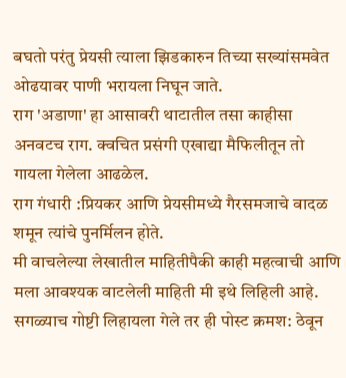बघतो परंतु प्रेयसी त्याला झिडकारुन तिच्या सख्यांसमवेत ओढयावर पाणी भरायला निघून जाते.
राग 'अडाणा' हा आसावरी थाटातील तसा काहीसा अनवटच राग. क्वचित प्रसंगी एखाद्या मैफिलीतून तो गायला गेलेला आढळेल.
राग गंधारी :प्रियकर आणि प्रेयसीमध्ये गैरसमजाचे वादळ शमून त्यांचे पुनर्मिलन होते.
मी वाचलेल्या लेखातील माहितीपैकी काही महत्वाची आणि मला आवश्यक वाटलेली माहिती मी इथे लिहिली आहे. सगळ्याच गोष्टी लिहायला गेले तर ही पोस्ट क्रमश: ठेवून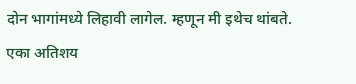दोन भागांमध्ये लिहावी लागेल. म्हणून मी इथेच थांबते. एका अतिशय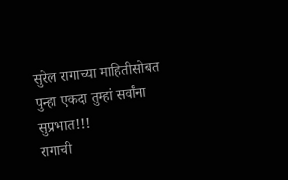सुरेल रागाच्या माहितीसोबत पुन्हा एकदा तुम्हां सर्वांना सुप्रभात!!!
रागाची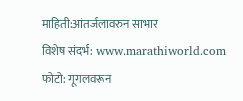माहिती:आंतर्जलावरुन साभार
विशेष संदर्भ: www.marathiworld.com
फोटो: गूगलवरून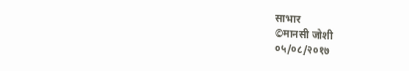साभार
©मानसी जोशी
०५/०८/२०१७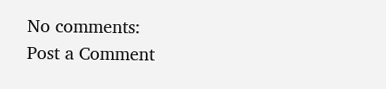No comments:
Post a Comment